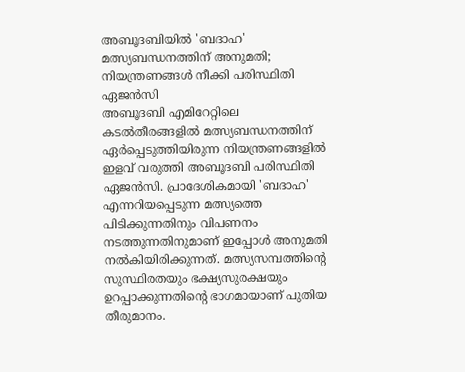അബൂദബിയിൽ 'ബദാഹ' മത്സ്യബന്ധനത്തിന് അനുമതി; നിയന്ത്രണങ്ങൾ നീക്കി പരിസ്ഥിതി ഏജൻസി
അബൂദബി എമിറേറ്റിലെ കടൽതീരങ്ങളിൽ മത്സ്യബന്ധനത്തിന് ഏർപ്പെടുത്തിയിരുന്ന നിയന്ത്രണങ്ങളിൽ ഇളവ് വരുത്തി അബൂദബി പരിസ്ഥിതി ഏജൻസി. പ്രാദേശികമായി 'ബദാഹ' എന്നറിയപ്പെടുന്ന മത്സ്യത്തെ പിടിക്കുന്നതിനും വിപണനം നടത്തുന്നതിനുമാണ് ഇപ്പോൾ അനുമതി നൽകിയിരിക്കുന്നത്. മത്സ്യസമ്പത്തിന്റെ സുസ്ഥിരതയും ഭക്ഷ്യസുരക്ഷയും ഉറപ്പാക്കുന്നതിന്റെ ഭാഗമായാണ് പുതിയ തീരുമാനം.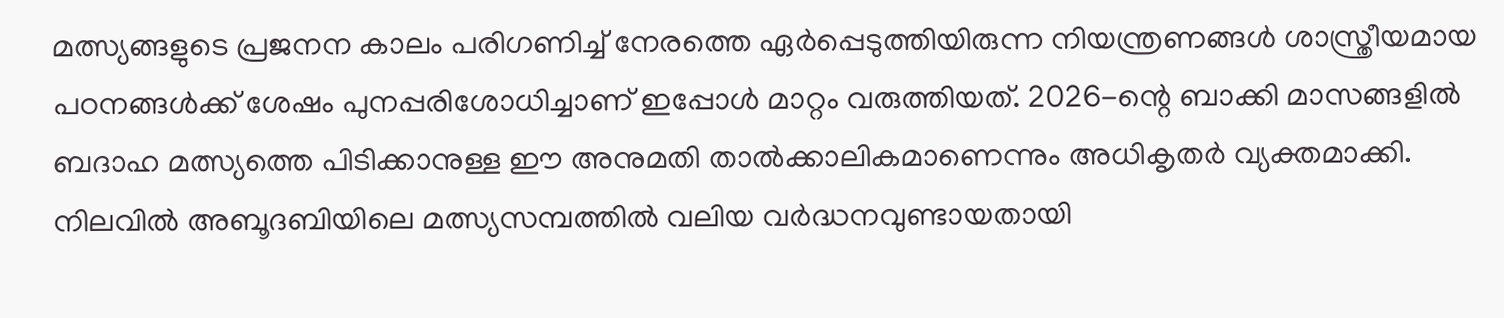മത്സ്യങ്ങളുടെ പ്രജനന കാലം പരിഗണിച്ച് നേരത്തെ ഏർപ്പെടുത്തിയിരുന്ന നിയന്ത്രണങ്ങൾ ശാസ്ത്രീയമായ പഠനങ്ങൾക്ക് ശേഷം പുനപ്പരിശോധിച്ചാണ് ഇപ്പോൾ മാറ്റം വരുത്തിയത്. 2026-ന്റെ ബാക്കി മാസങ്ങളിൽ ബദാഹ മത്സ്യത്തെ പിടിക്കാനുള്ള ഈ അനുമതി താൽക്കാലികമാണെന്നും അധികൃതർ വ്യക്തമാക്കി. നിലവിൽ അബൂദബിയിലെ മത്സ്യസമ്പത്തിൽ വലിയ വർദ്ധനവുണ്ടായതായി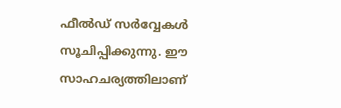ഫീൽഡ് സർവ്വേകൾ സൂചിപ്പിക്കുന്നു. ഈ സാഹചര്യത്തിലാണ്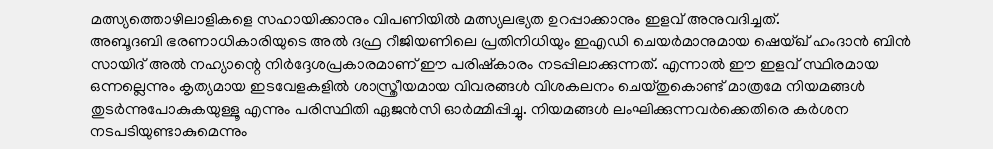മത്സ്യത്തൊഴിലാളികളെ സഹായിക്കാനും വിപണിയിൽ മത്സ്യലഭ്യത ഉറപ്പാക്കാനും ഇളവ് അനുവദിച്ചത്.
അബൂദബി ഭരണാധികാരിയുടെ അൽ ദഫ്ര റീജിയണിലെ പ്രതിനിധിയും ഇഎഡി ചെയർമാനുമായ ഷെയ്ഖ് ഹംദാൻ ബിൻ സായിദ് അൽ നഹ്യാന്റെ നിർദ്ദേശപ്രകാരമാണ് ഈ പരിഷ്കാരം നടപ്പിലാക്കുന്നത്. എന്നാൽ ഈ ഇളവ് സ്ഥിരമായ ഒന്നല്ലെന്നും കൃത്യമായ ഇടവേളകളിൽ ശാസ്ത്രീയമായ വിവരങ്ങൾ വിശകലനം ചെയ്തുകൊണ്ട് മാത്രമേ നിയമങ്ങൾ തുടർന്നുപോകുകയുള്ളൂ എന്നും പരിസ്ഥിതി ഏജൻസി ഓർമ്മിപ്പിച്ചു. നിയമങ്ങൾ ലംഘിക്കുന്നവർക്കെതിരെ കർശന നടപടിയുണ്ടാകുമെന്നും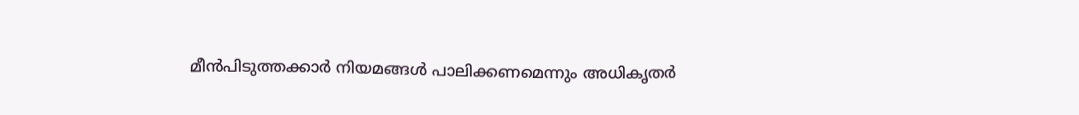മീൻപിടുത്തക്കാർ നിയമങ്ങൾ പാലിക്കണമെന്നും അധികൃതർ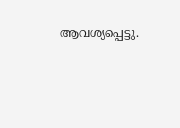ആവശ്യപ്പെട്ടു.